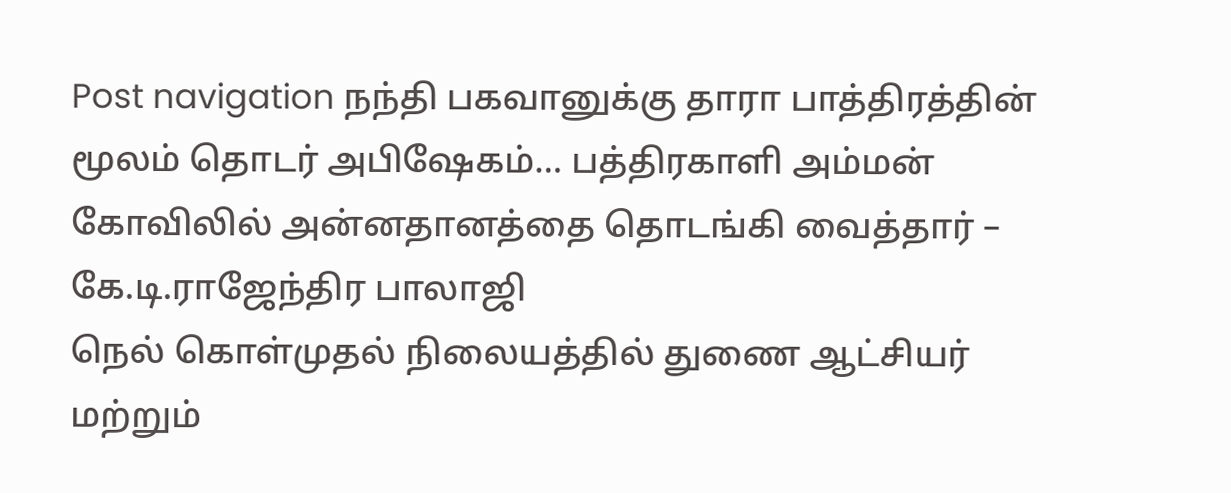Post navigation நந்தி பகவானுக்கு தாரா பாத்திரத்தின் மூலம் தொடர் அபிஷேகம்… பத்திரகாளி அம்மன் கோவிலில் அன்னதானத்தை தொடங்கி வைத்தார் – கே.டி.ராஜேந்திர பாலாஜி
நெல் கொள்முதல் நிலையத்தில் துணை ஆட்சியர் மற்றும்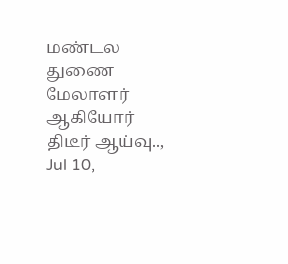மண்டல துணை மேலாளர் ஆகியோர் திடீர் ஆய்வு.., Jul 10,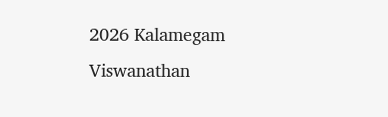2026 Kalamegam Viswanathan